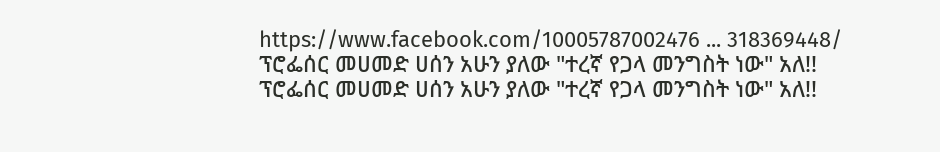https://www.facebook.com/10005787002476 ... 318369448/
ፕሮፌሰር መሀመድ ሀሰን አሁን ያለው "ተረኛ የጋላ መንግስት ነው" አለ!!
ፕሮፌሰር መሀመድ ሀሰን አሁን ያለው "ተረኛ የጋላ መንግስት ነው" አለ!!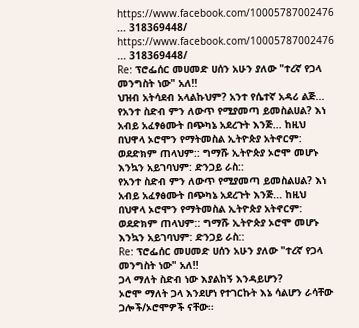https://www.facebook.com/10005787002476 ... 318369448/
https://www.facebook.com/10005787002476 ... 318369448/
Re: ፕሮፌሰር መሀመድ ሀሰን አሁን ያለው "ተረኛ የጋላ መንግስት ነው" አለ!!
ህዝብ አትሳደብ አላልኩህም? አንተ የሴተኛ አዳሪ ልጅ...
የአንተ ስድብ ምን ለውጥ የሚያመጣ ይመስልሀል? እነ አብይ አፈፃፅሙት በጭካኔ አደረጉት እንጅ... ከዚህ በህዋላ ኦሮሞን የማትመስል ኢትዮጵያ አትኖርም: ወደድክም ጠላህም:: ግማሹ ኢትዮጵያ ኦሮሞ መሆኑ እንኳን አይገባህም: ድንጋይ ራስ::
የአንተ ስድብ ምን ለውጥ የሚያመጣ ይመስልሀል? እነ አብይ አፈፃፅሙት በጭካኔ አደረጉት እንጅ... ከዚህ በህዋላ ኦሮሞን የማትመስል ኢትዮጵያ አትኖርም: ወደድክም ጠላህም:: ግማሹ ኢትዮጵያ ኦሮሞ መሆኑ እንኳን አይገባህም: ድንጋይ ራስ::
Re: ፕሮፌሰር መሀመድ ሀሰን አሁን ያለው "ተረኛ የጋላ መንግስት ነው" አለ!!
ጋላ ማለት ስድብ ነው እያልከኝ እንዳይሆን?
ኦሮሞ ማለት ጋላ እንደሆነ የተገርኩት እኔ ሳልሆን ራሳቸው ጋሎች/ኦሮሞዎች ናቸው፡፡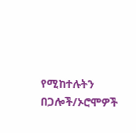የሚከተሉትን በጋሎች/ኦሮሞዎች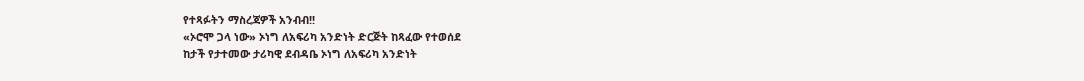የተጻፉትን ማስረጃዎች አንብብ!!
«ኦሮሞ ጋላ ነው» ኦነግ ለአፍሪካ አንድነት ድርጅት ከጻፈው የተወሰደ
ከታች የታተመው ታሪካዊ ደብዳቤ ኦነግ ለአፍሪካ አንድነት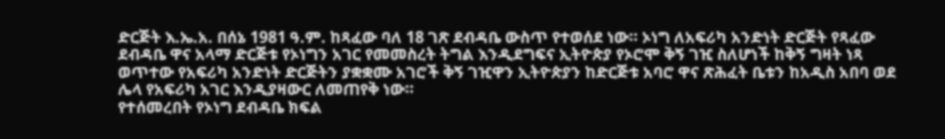ድርጅት እ.ኤ.አ. በሰኔ 1981 ዓ.ም. ከጻፈው ባለ 18 ገጽ ደብዳቤ ውስጥ የተወሰደ ነው። ኦነግ ለአፍሪካ አንድነት ድርጅት የጻፈው ደብዳቤ ዋና አላማ ድርጅቱ የኦነግን አገር የመመስረት ትግል እንዲደግፍና ኢትዮጵያ የኦሮሞ ቅኝ ገዢ ስለሆነች ከቅኝ ግዛት ነጻ ወጥተው የአፍሪካ አንድነት ድርጅትን ያቋቋሙ አገሮች ቅኝ ገዢዋን ኢትዮጵያን ከድርጅቱ አባሮ ዋና ጽሕፈት ቤቱን ከአዲስ አበባ ወደ ሌላ የአፍሪካ አገር እንዲያዛውር ለመጠየቅ ነው።
የተሰመረበት የኦነግ ደብዳቤ ክፍል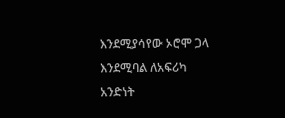እንደሚያሳየው ኦሮሞ ጋላ እንደሚባል ለአፍሪካ አንድነት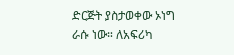ድርጅት ያስታወቀው ኦነግ ራሱ ነው። ለአፍሪካ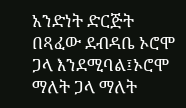አንድነት ድርጅት በጻፈው ደብዳቤ ኦሮሞ ጋላ እንደሚባል፤ኦሮሞ ማለት ጋላ ማለት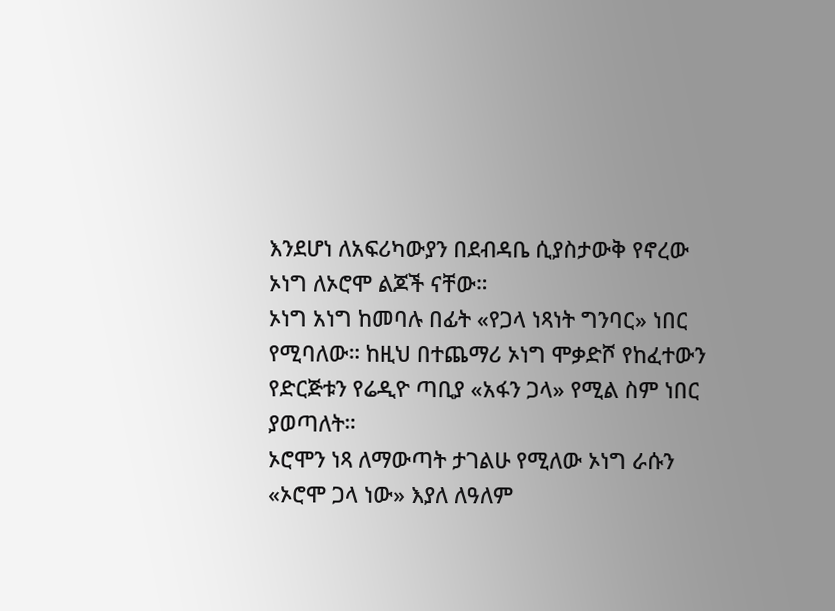እንደሆነ ለአፍሪካውያን በደብዳቤ ሲያስታውቅ የኖረው ኦነግ ለኦሮሞ ልጆች ናቸው።
ኦነግ አነግ ከመባሉ በፊት «የጋላ ነጻነት ግንባር» ነበር የሚባለው። ከዚህ በተጨማሪ ኦነግ ሞቃድሾ የከፈተውን የድርጅቱን የሬዲዮ ጣቢያ «አፋን ጋላ» የሚል ስም ነበር ያወጣለት።
ኦሮሞን ነጻ ለማውጣት ታገልሁ የሚለው ኦነግ ራሱን «ኦሮሞ ጋላ ነው» እያለ ለዓለም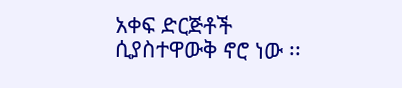አቀፍ ድርጅቶች ሲያስተዋውቅ ኖሮ ነው ፡፡